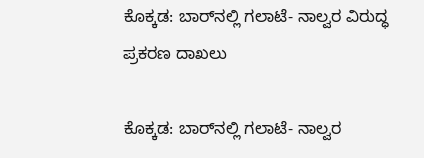ಕೊಕ್ಕಡ: ಬಾರ್‌ನಲ್ಲಿ ಗಲಾಟೆ- ನಾಲ್ವರ ವಿರುದ್ಧ ಪ್ರಕರಣ ದಾಖಲು

ಕೊಕ್ಕಡ: ಬಾರ್‌ನಲ್ಲಿ ಗಲಾಟೆ- ನಾಲ್ವರ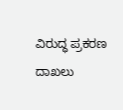ವಿರುದ್ಧ ಪ್ರಕರಣ ದಾಖಲು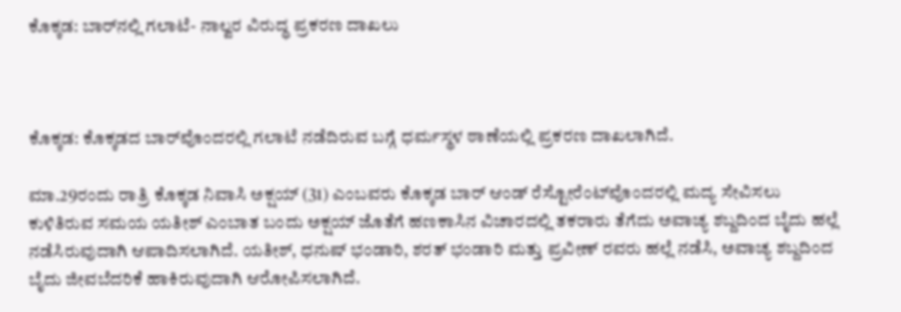ಕೊಕ್ಕಡ: ಬಾರ್‌ನಲ್ಲಿ ಗಲಾಟೆ- ನಾಲ್ವರ ವಿರುದ್ಧ ಪ್ರಕರಣ ದಾಖಲು



ಕೊಕ್ಕಡ: ಕೊಕ್ಕಡದ ಬಾರ್‌ವೊಂದರಲ್ಲಿ ಗಲಾಟೆ ನಡೆದಿರುವ ಬಗ್ಗೆ ಧರ್ಮಸ್ಥಳ ಠಾಣೆಯಲ್ಲಿ ಪ್ರಕರಣ ದಾಖಲಾಗಿದೆ.

ಮಾ.29ರಂದು ರಾತ್ರಿ ಕೊಕ್ಕಡ ನಿವಾಸಿ ಅಕ್ಷಯ್ (31) ಎಂಬವರು ಕೊಕ್ಕಡ ಬಾರ್ ಆಂಡ್ ರೆಸ್ಟೋರೆಂಟ್‌ವೊಂದರಲ್ಲಿ ಮದ್ಯ ಸೇವಿಸಲು ಕುಳಿತಿರುವ ಸಮಯ ಯತೀಶ್ ಎಂಬಾತ ಬಂದು ಅಕ್ಷಯ್ ಜೊತೆಗೆ ಹಣಕಾಸಿನ ವಿಚಾರದಲ್ಲಿ ತಕರಾರು ತೆಗೆದು ಅವಾಚ್ಯ ಶಬ್ದದಿಂದ ಬೈದು ಹಲ್ಲೆ ನಡೆಸಿರುವುದಾಗಿ ಆಪಾದಿಸಲಾಗಿದೆ. ಯತೀಶ್, ಧನುಷ್ ಭಂಡಾರಿ, ಶರತ್ ಭಂಡಾರಿ ಮತ್ತು ಪ್ರವೀಣ್ ರವರು ಹಲ್ಲೆ ನಡೆಸಿ, ಅವಾಚ್ಯ ಶಬ್ದದಿಂದ ಬೈದು ಜೀವಬೆದರಿಕೆ ಹಾಕಿರುವುದಾಗಿ ಆರೋಪಿಸಲಾಗಿದೆ.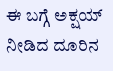ಈ ಬಗ್ಗೆ ಅಕ್ಷಯ್ ನೀಡಿದ ದೂರಿನ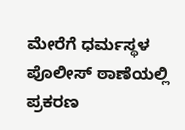ಮೇರೆಗೆ ಧರ್ಮಸ್ಥಳ ಪೊಲೀಸ್ ಠಾಣೆಯಲ್ಲಿ ಪ್ರಕರಣ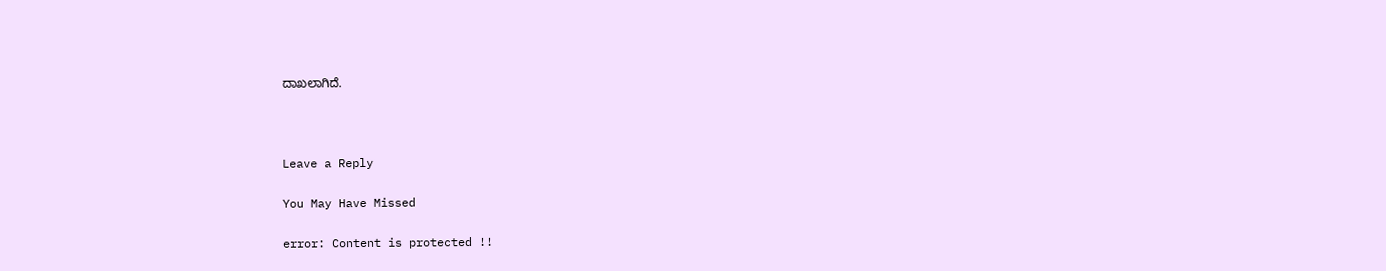ದಾಖಲಾಗಿದೆ.



Leave a Reply

You May Have Missed

error: Content is protected !!